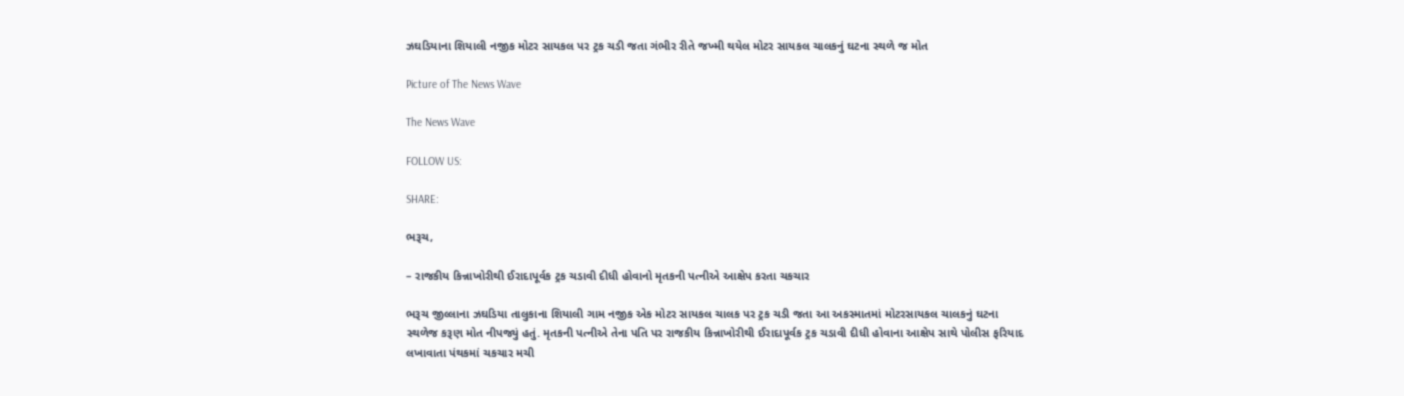ઝઘડિયાના શિયાલી નજીક મોટર સાયકલ પર ટ્રક ચડી જતા ગંભીર રીતે જખ્મી થયેલ મોટર સાયકલ ચાલકનું ઘટના સ્થળે જ મોત

Picture of The News Wave

The News Wave

FOLLOW US:

SHARE:

ભરૂચ,

– રાજકીય કિન્નાખોરીથી ઈરાદાપૂર્વક ટ્રક ચડાવી દીધી હોવાનો મૃતકની પત્નીએ આક્ષેપ કરતા ચકચાર

ભરૂચ જીલ્લાના ઝઘડિયા તાલુકાના શિયાલી ગામ નજીક એક મોટર સાયકલ ચાલક પર ટ્રક ચડી જતા આ અકસ્માતમાં મોટરસાયકલ ચાલકનું ઘટના સ્થળેજ કરૂણ મોત નીપજ્યું હતું. મૃતકની પત્નીએ તેના પતિ પર રાજકીય કિન્નાખોરીથી ઈરાદાપૂર્વક ટ્રક ચડાવી દીધી હોવાના આક્ષેપ સાથે પોલીસ ફરિયાદ લખાવાતા પંથકમાં ચકચાર મચી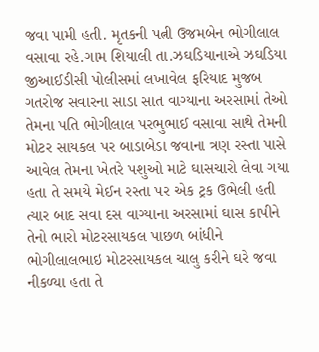જવા પામી હતી. મૃતકની પત્ની ઉજમબેન ભોગીલાલ વસાવા રહે.ગામ શિયાલી તા.ઝઘડિયાનાએ ઝઘડિયા જીઆઈડીસી પોલીસમાં લખાવેલ ફરિયાદ મુજબ ગતરોજ સવારના સાડા સાત વાગ્યાના અરસામાં તેઓ તેમના પતિ ભોગીલાલ પરભુભાઈ વસાવા સાથે તેમની મોટર સાયકલ પર બાડાબેડા જવાના ત્રણ રસ્તા પાસે આવેલ તેમના ખેતરે પશુઓ માટે ઘાસચારો લેવા ગયા હતા તે સમયે મેઈન રસ્તા પર એક ટ્રક ઉભેલી હતી ત્યાર બાદ સવા દસ વાગ્યાના અરસામાં ઘાસ કાપીને તેનો ભારો મોટરસાયકલ પાછળ બાંધીને ભોગીલાલભાઇ મોટરસાયકલ ચાલુ કરીને ઘરે જવા નીકળ્યા હતા તે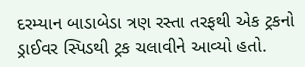દરમ્યાન બાડાબેડા ત્રણ રસ્તા તરફથી એક ટ્રકનો ડ્રાઈવર સ્પિડથી ટ્રક ચલાવીને આવ્યો હતો.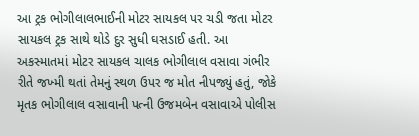આ ટ્રક ભોગીલાલભાઈની મોટર સાયકલ પર ચડી જતા મોટર સાયકલ ટ્રક સાથે થોડે દુર સુધી ઘસડાઈ હતી. આ અકસ્માતમાં મોટર સાયકલ ચાલક ભોગીલાલ વસાવા ગંભીર રીતે જખ્મી થતાં તેમનું સ્થળ ઉપર જ મોત નીપજ્યું હતું, જોકે મૃતક ભોગીલાલ વસાવાની પત્ની ઉજમબેન વસાવાએ પોલીસ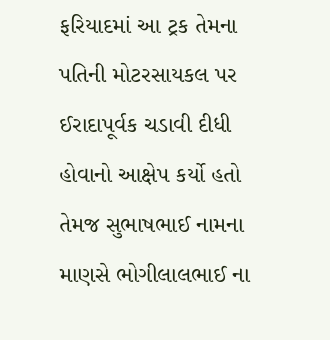ફરિયાદમાં આ ટ્રક તેમના પતિની મોટરસાયકલ પર ઈરાદાપૂર્વક ચડાવી દીધી હોવાનો આક્ષેપ કર્યો હતો તેમજ સુભાષભાઈ નામના માણસે ભોગીલાલભાઈ ના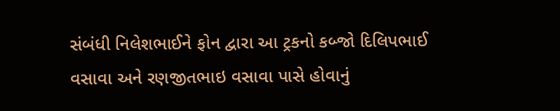સંબંધી નિલેશભાઈને ફોન દ્વારા આ ટ્રકનો કબ્જો દિલિપભાઈ વસાવા અને રણજીતભાઇ વસાવા પાસે હોવાનું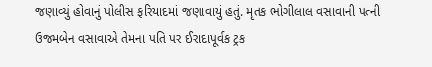જણાવ્યું હોવાનું પોલીસ ફરિયાદમાં જણાવાયું હતું. મૃતક ભોગીલાલ વસાવાની પત્ની ઉજમબેન વસાવાએ તેમના પતિ પર ઈરાદાપૂર્વક ટ્રક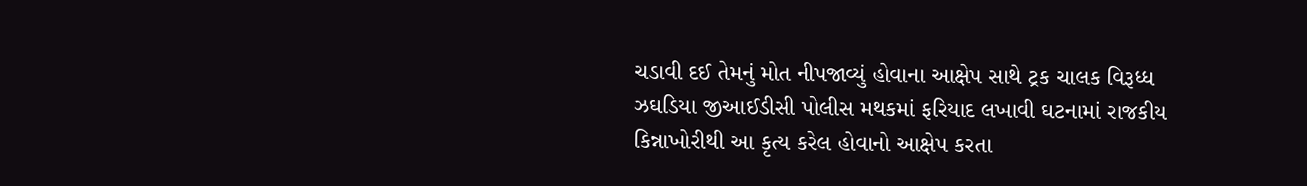ચડાવી દઈ તેમનું મોત નીપજાવ્યું હોવાના આક્ષેપ સાથે ટ્રક ચાલક વિરૂધ્ધ ઝઘડિયા જીઆઈડીસી પોલીસ મથકમાં ફરિયાદ લખાવી ઘટનામાં રાજકીય કિન્નાખોરીથી આ કૃત્ય કરેલ હોવાનો આક્ષેપ કરતા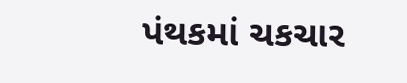પંથકમાં ચકચાર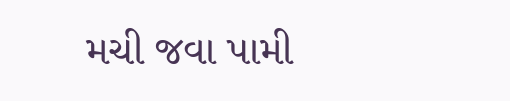મચી જવા પામી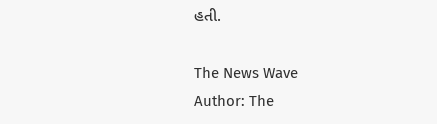હતી.

The News Wave
Author: The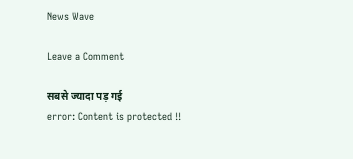News Wave

Leave a Comment

सबसे ज्यादा पड़ गई
error: Content is protected !!